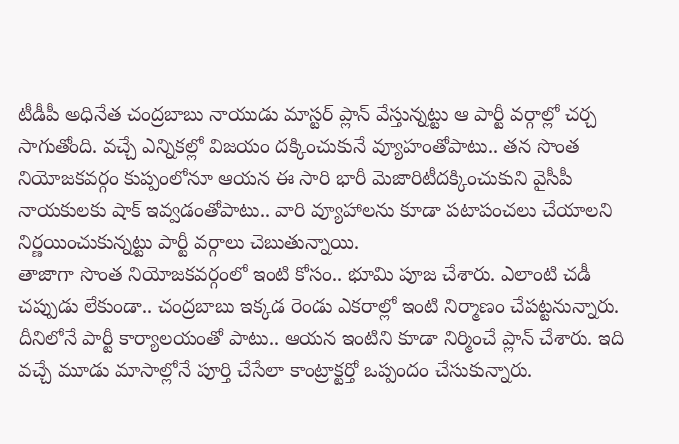టీడీపీ అధినేత చంద్రబాబు నాయుడు మాస్టర్ ప్లాన్ వేస్తున్నట్టు ఆ పార్టీ వర్గాల్లో చర్చ సాగుతోంది. వచ్చే ఎన్నికల్లో విజయం దక్కించుకునే వ్యూహంతోపాటు.. తన సొంత నియోజకవర్గం కుప్పంలోనూ ఆయన ఈ సారి భారీ మెజారిటీదక్కించుకుని వైసీపీ నాయకులకు షాక్ ఇవ్వడంతోపాటు.. వారి వ్యూహాలను కూడా పటాపంచలు చేయాలని నిర్ణయించుకున్నట్టు పార్టీ వర్గాలు చెబుతున్నాయి.
తాజాగా సొంత నియోజకవర్గంలో ఇంటి కోసం.. భూమి పూజ చేశారు. ఎలాంటి చడీ చప్పుడు లేకుండా.. చంద్రబాబు ఇక్కడ రెండు ఎకరాల్లో ఇంటి నిర్మాణం చేపట్టనున్నారు. దీనిలోనే పార్టీ కార్యాలయంతో పాటు.. ఆయన ఇంటిని కూడా నిర్మించే ప్లాన్ చేశారు. ఇది వచ్చే మూడు మాసాల్లోనే పూర్తి చేసేలా కాంట్రాక్టర్తో ఒప్పందం చేసుకున్నారు.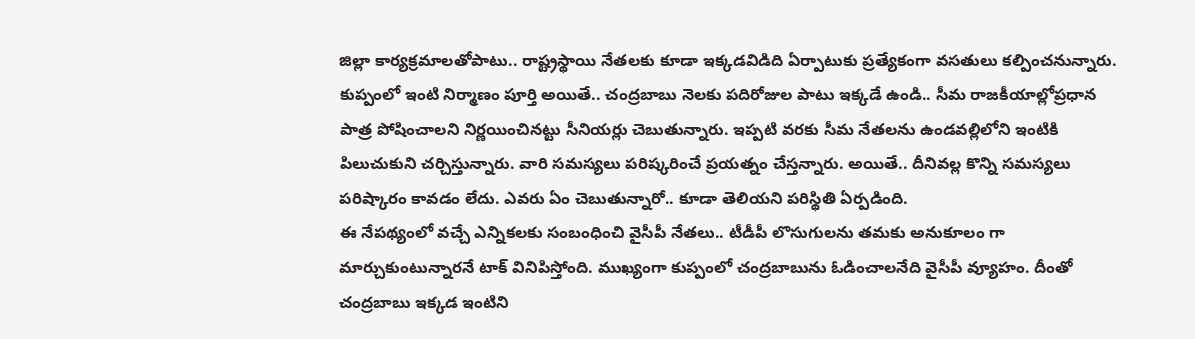జిల్లా కార్యక్రమాలతోపాటు.. రాష్ట్రస్థాయి నేతలకు కూడా ఇక్కడవిడిది ఏర్పాటుకు ప్రత్యేకంగా వసతులు కల్పించనున్నారు.
కుప్పంలో ఇంటి నిర్మాణం పూర్తి అయితే.. చంద్రబాబు నెలకు పదిరోజుల పాటు ఇక్కడే ఉండి.. సీమ రాజకీయాల్లోప్రధాన పాత్ర పోషించాలని నిర్ణయించినట్టు సీనియర్లు చెబుతున్నారు. ఇప్పటి వరకు సీమ నేతలను ఉండవల్లిలోని ఇంటికి పిలుచుకుని చర్చిస్తున్నారు. వారి సమస్యలు పరిష్కరించే ప్రయత్నం చేస్తన్నారు. అయితే.. దీనివల్ల కొన్ని సమస్యలు పరిష్కారం కావడం లేదు. ఎవరు ఏం చెబుతున్నారో.. కూడా తెలియని పరిస్థితి ఏర్పడింది.
ఈ నేపథ్యంలో వచ్చే ఎన్నికలకు సంబంధించి వైసీపీ నేతలు.. టీడీపీ లొసుగులను తమకు అనుకూలం గా మార్చుకుంటున్నారనే టాక్ వినిపిస్తోంది. ముఖ్యంగా కుప్పంలో చంద్రబాబును ఓడించాలనేది వైసీపీ వ్యూహం. దీంతో చంద్రబాబు ఇక్కడ ఇంటిని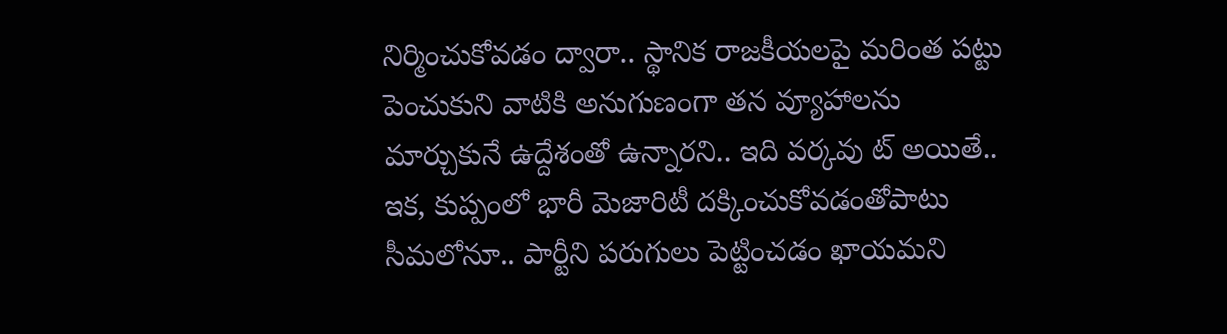నిర్మించుకోవడం ద్వారా.. స్థానిక రాజకీయలపై మరింత పట్టు పెంచుకుని వాటికి అనుగుణంగా తన వ్యూహాలను మార్చుకునే ఉద్దేశంతో ఉన్నారని.. ఇది వర్కవు ట్ అయితే.. ఇక, కుప్పంలో భారీ మెజారిటీ దక్కించుకోవడంతోపాటు సీమలోనూ.. పార్టీని పరుగులు పెట్టించడం ఖాయమని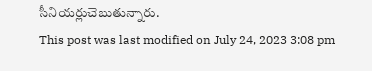సీనియర్లుచెబుతున్నారు.
This post was last modified on July 24, 2023 3:08 pm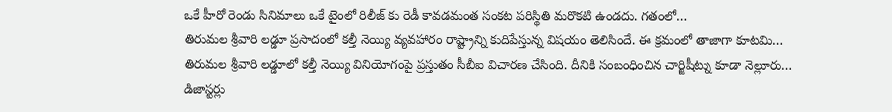ఒకే హీరో రెండు సినిమాలు ఒకే టైంలో రిలీజ్ కు రెడీ కావడమంత సంకట పరిస్థితి మరొకటి ఉండదు. గతంలో…
తిరుమల శ్రీవారి లడ్డూ ప్రసాదంలో కల్తీ నెయ్యి వ్యవహారం రాష్ట్రాన్ని కుదిపేస్తున్న విషయం తెలిసిందే. ఈ క్రమంలో తాజాగా కూటమి…
తిరుమల శ్రీవారి లడ్డూలో కల్తీ నెయ్యి వినియోగంపై ప్రస్తుతం సీబీఐ విచారణ చేసింది. దీనికి సంబంధించిన చార్జిషీట్ను కూడా నెల్లూరు…
డిజాస్టర్లు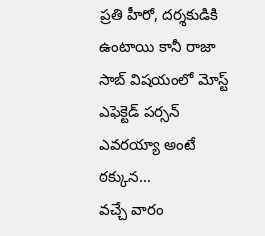ప్రతి హీరో, దర్శకుడికి ఉంటాయి కానీ రాజా సాబ్ విషయంలో మోస్ట్ ఎఫెక్టెడ్ పర్సన్ ఎవరయ్యా అంటే ఠక్కున…
వచ్చే వారం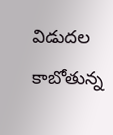విడుదల కాబోతున్న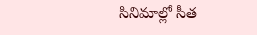సినిమాల్లో సీత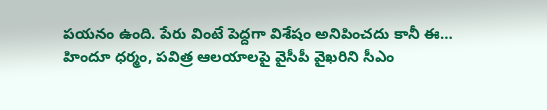పయనం ఉంది. పేరు వింటే పెద్దగా విశేషం అనిపించదు కానీ ఈ…
హిందూ ధర్మం, పవిత్ర ఆలయాలపై వైసీపీ వైఖరిని సీఎం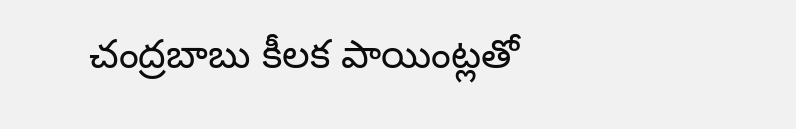చంద్రబాబు కీలక పాయింట్లతో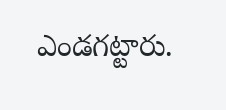ఎండగట్టారు.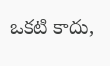ఒకటి కాదు,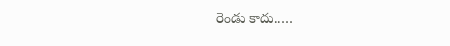రెండు కాదు..…